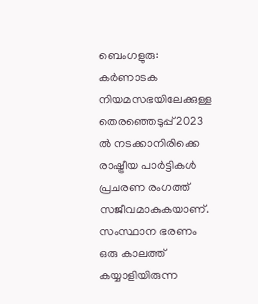ബെംഗളുരു: കർണാടക നിയമസഭയിലേക്കുള്ള തെരഞ്ഞെടുപ്പ് 2023 ൽ നടക്കാനിരിക്കെ രാഷ്ട്രീയ പാർട്ടികൾ പ്രചരണ രംഗത്ത് സജീവമാകുകയാണ്. സംസ്ഥാന ഭരണം ഒരു കാലത്ത് കയ്യാളിയിരുന്ന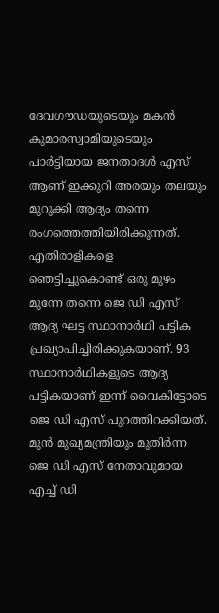ദേവഗൗഡയുടെയും മകൻ കുമാരസ്വാമിയുടെയും പാർട്ടിയായ ജനതാദൾ എസ് ആണ് ഇക്കുറി അരയും തലയും മുറുക്കി ആദ്യം തന്നെ രംഗത്തെത്തിയിരിക്കുന്നത്. എതിരാളികളെ ഞെട്ടിച്ചുകൊണ്ട് ഒരു മുഴം മുന്നേ തന്നെ ജെ ഡി എസ് ആദ്യ ഘട്ട സ്ഥാനാർഥി പട്ടിക പ്രഖ്യാപിച്ചിരിക്കുകയാണ്. 93 സ്ഥാനാർഥികളുടെ ആദ്യ പട്ടികയാണ് ഇന്ന് വൈകിട്ടോടെ ജെ ഡി എസ് പുറത്തിറക്കിയത്. മുൻ മുഖ്യമന്ത്രിയും മുതിർന്ന ജെ ഡി എസ് നേതാവുമായ എച്ച് ഡി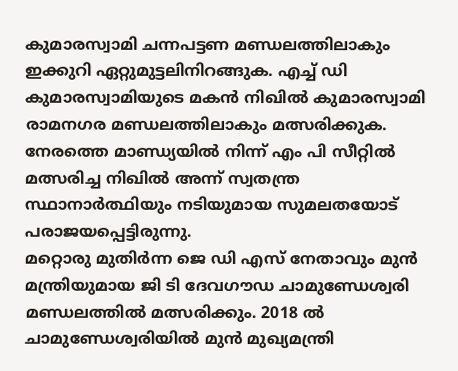കുമാരസ്വാമി ചന്നപട്ടണ മണ്ഡലത്തിലാകും ഇക്കുറി ഏറ്റുമുട്ടലിനിറങ്ങുക. എച്ച് ഡി കുമാരസ്വാമിയുടെ മകൻ നിഖിൽ കുമാരസ്വാമി രാമനഗര മണ്ഡലത്തിലാകും മത്സരിക്കുക. നേരത്തെ മാണ്ഡ്യയിൽ നിന്ന് എം പി സീറ്റിൽ മത്സരിച്ച നിഖിൽ അന്ന് സ്വതന്ത്ര സ്ഥാനാർത്ഥിയും നടിയുമായ സുമലതയോട് പരാജയപ്പെട്ടിരുന്നു.
മറ്റൊരു മുതിർന്ന ജെ ഡി എസ് നേതാവും മുൻ മന്ത്രിയുമായ ജി ടി ദേവഗൗഡ ചാമുണ്ഡേശ്വരി മണ്ഡലത്തിൽ മത്സരിക്കും. 2018 ൽ ചാമുണ്ഡേശ്വരിയിൽ മുൻ മുഖ്യമന്ത്രി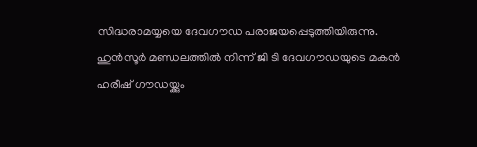സിദ്ധരാമയ്യയെ ദേവഗൗഡ പരാജയപ്പെടുത്തിയിരുന്നു. ഹുൻസൂർ മണ്ഡലത്തിൽ നിന്ന് ജി ടി ദേവഗൗഡയുടെ മകൻ ഹരീഷ് ഗൗഡയ്ക്കും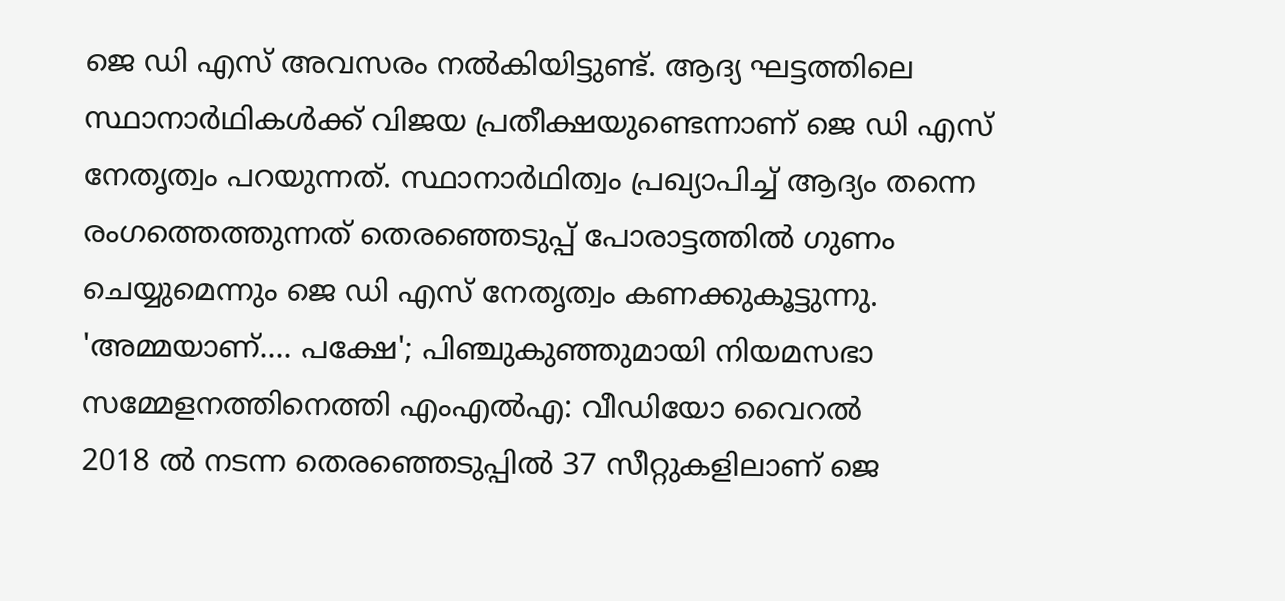ജെ ഡി എസ് അവസരം നൽകിയിട്ടുണ്ട്. ആദ്യ ഘട്ടത്തിലെ സ്ഥാനാർഥികൾക്ക് വിജയ പ്രതീക്ഷയുണ്ടെന്നാണ് ജെ ഡി എസ് നേതൃത്വം പറയുന്നത്. സ്ഥാനാർഥിത്വം പ്രഖ്യാപിച്ച് ആദ്യം തന്നെ രംഗത്തെത്തുന്നത് തെരഞ്ഞെടുപ്പ് പോരാട്ടത്തിൽ ഗുണം ചെയ്യുമെന്നും ജെ ഡി എസ് നേതൃത്വം കണക്കുകൂട്ടുന്നു.
'അമ്മയാണ്.... പക്ഷേ'; പിഞ്ചുകുഞ്ഞുമായി നിയമസഭാ സമ്മേളനത്തിനെത്തി എംഎൽഎ: വീഡിയോ വൈറൽ
2018 ൽ നടന്ന തെരഞ്ഞെടുപ്പിൽ 37 സീറ്റുകളിലാണ് ജെ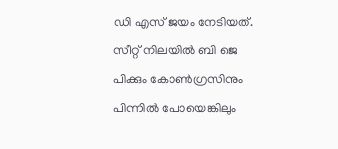ഡി എസ് ജയം നേടിയത്. സീറ്റ് നിലയിൽ ബി ജെ പിക്കും കോൺഗ്രസിനും പിന്നിൽ പോയെങ്കിലും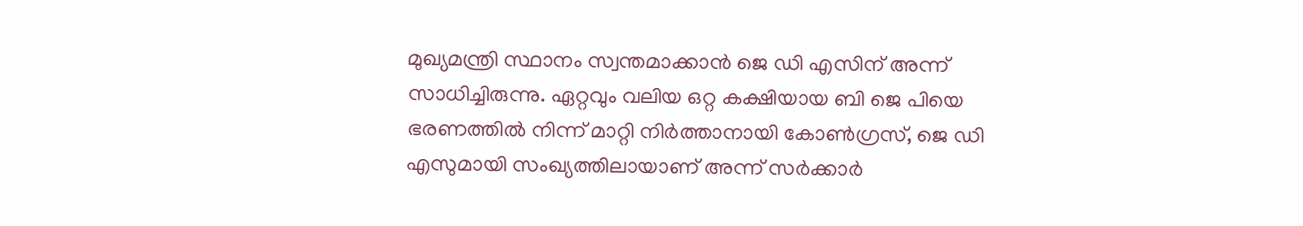മുഖ്യമന്ത്രി സ്ഥാനം സ്വന്തമാക്കാൻ ജെ ഡി എസിന് അന്ന് സാധിച്ചിരുന്നു. ഏറ്റവും വലിയ ഒറ്റ കക്ഷിയായ ബി ജെ പിയെ ഭരണത്തിൽ നിന്ന് മാറ്റി നിർത്താനായി കോൺഗ്രസ്, ജെ ഡി എസുമായി സംഖ്യത്തിലായാണ് അന്ന് സർക്കാർ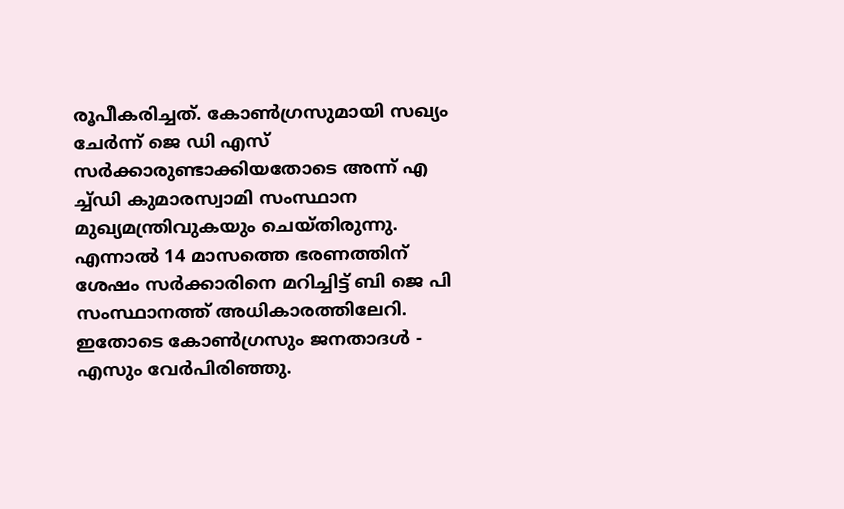രൂപീകരിച്ചത്. കോൺഗ്രസുമായി സഖ്യം ചേർന്ന് ജെ ഡി എസ് സർക്കാരുണ്ടാക്കിയതോടെ അന്ന് എ ച്ച്ഡി കുമാരസ്വാമി സംസ്ഥാന മുഖ്യമന്ത്രിവുകയും ചെയ്തിരുന്നു. എന്നാൽ 14 മാസത്തെ ഭരണത്തിന് ശേഷം സർക്കാരിനെ മറിച്ചിട്ട് ബി ജെ പി സംസ്ഥാനത്ത് അധികാരത്തിലേറി. ഇതോടെ കോൺഗ്രസും ജനതാദൾ - എസും വേർപിരിഞ്ഞു.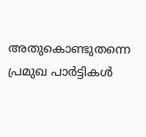അതുകൊണ്ടുതന്നെ പ്രമുഖ പാർട്ടികൾ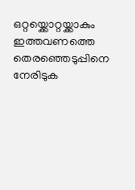ഒറ്റയ്ക്കൊറ്റയ്ക്കാകും ഇത്തവണത്തെ തെരഞ്ഞെടുപ്പിനെ നേരിടുക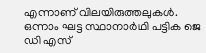എന്നാണ് വിലയിരുത്തലുകൾ. ഒന്നാം ഘട്ട സ്ഥാനാർഥി പട്ടിക ജെ ഡി എസ്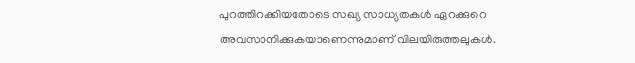പുറത്തിറക്കിയതോടെ സഖ്യ സാധ്യതകൾ ഏറക്കുറെ അവസാനിക്കുകയാണെന്നുമാണ് വിലയിരുത്തലുകൾ.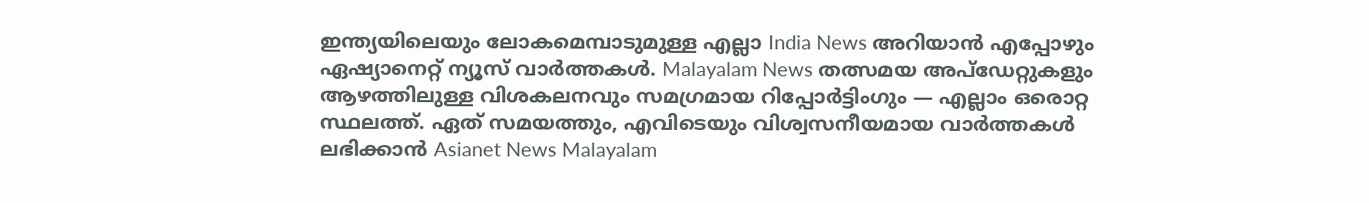ഇന്ത്യയിലെയും ലോകമെമ്പാടുമുള്ള എല്ലാ India News അറിയാൻ എപ്പോഴും ഏഷ്യാനെറ്റ് ന്യൂസ് വാർത്തകൾ. Malayalam News തത്സമയ അപ്ഡേറ്റുകളും ആഴത്തിലുള്ള വിശകലനവും സമഗ്രമായ റിപ്പോർട്ടിംഗും — എല്ലാം ഒരൊറ്റ സ്ഥലത്ത്. ഏത് സമയത്തും, എവിടെയും വിശ്വസനീയമായ വാർത്തകൾ ലഭിക്കാൻ Asianet News Malayalam